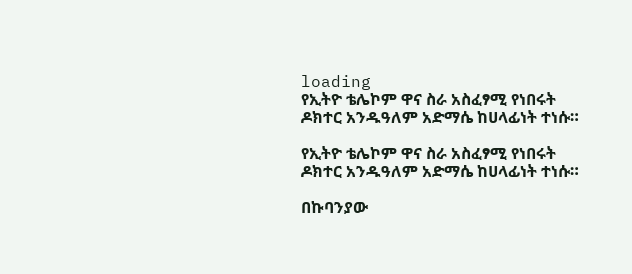loading
የኢትዮ ቴሌኮም ዋና ስራ አስፈፃሚ የነበሩት ዶክተር አንዱዓለም አድማሴ ከሀላፊነት ተነሱ።

የኢትዮ ቴሌኮም ዋና ስራ አስፈፃሚ የነበሩት ዶክተር አንዱዓለም አድማሴ ከሀላፊነት ተነሱ።

በኩባንያው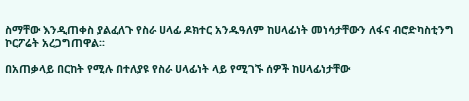ስማቸው እንዲጠቀስ ያልፈለጉ የስራ ሀላፊ ዶክተር አንዱዓለም ከሀላፊነት መነሳታቸውን ለፋና ብሮድካስቲንግ ኮርፖሬት አረጋግጠዋል፡፡

በአጠቃላይ በርከት የሚሉ በተለያዩ የስራ ሀላፊነት ላይ የሚገኙ ሰዎች ከሀላፊነታቸው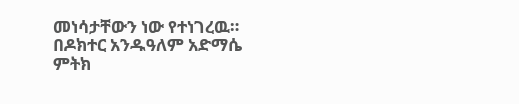መነሳታቸውን ነው የተነገረዉ።
በዶክተር አንዱዓለም አድማሴ ምትክ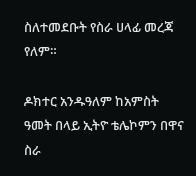ስለተመደቡት የስራ ሀላፊ መረጃ የለም።

ዶክተር አንዱዓለም ከአምስት ዓመት በላይ ኢትዮ ቴሌኮምን በዋና ስራ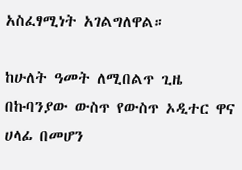አስፈፃሚነት አገልግለዋል።

ከሁለት ዓመት ለሚበልጥ ጊዜ በኩባንያው ውስጥ የውስጥ ኦዲተር ዋና ሀላፊ በመሆን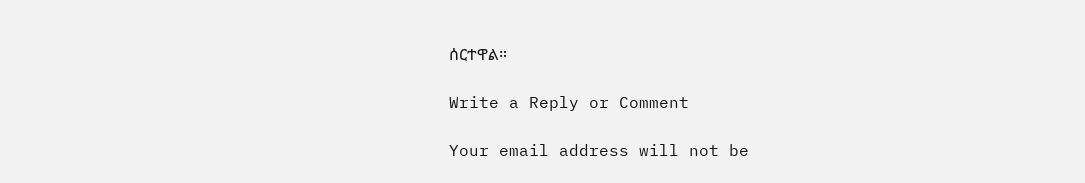ሰርተዋል።

Write a Reply or Comment

Your email address will not be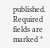published. Required fields are marked *